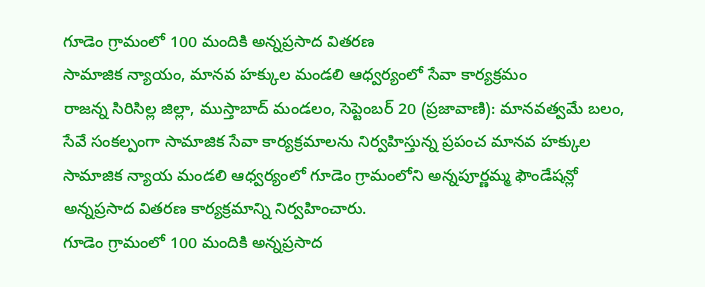గూడెం గ్రామంలో 100 మందికి అన్నప్రసాద వితరణ
సామాజిక న్యాయం, మానవ హక్కుల మండలి ఆధ్వర్యంలో సేవా కార్యక్రమం
రాజన్న సిరిసిల్ల జిల్లా, ముస్తాబాద్ మండలం, సెప్టెంబర్ 20 (ప్రజావాణి): మానవత్వమే బలం, సేవే సంకల్పంగా సామాజిక సేవా కార్యక్రమాలను నిర్వహిస్తున్న ప్రపంచ మానవ హక్కుల సామాజిక న్యాయ మండలి ఆధ్వర్యంలో గూడెం గ్రామంలోని అన్నపూర్ణమ్మ ఫౌండేషన్లో అన్నప్రసాద వితరణ కార్యక్రమాన్ని నిర్వహించారు.
గూడెం గ్రామంలో 100 మందికి అన్నప్రసాద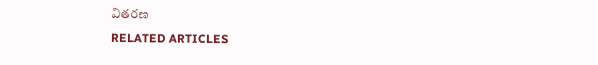వితరణ
RELATED ARTICLES